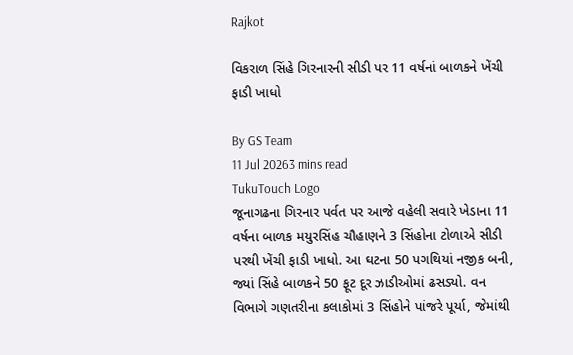Rajkot

વિકરાળ સિંહે ગિરનારની સીડી પર 11 વર્ષનાં બાળકને ખેંચી ફાડી ખાધો

By GS Team
11 Jul 20263 mins read
TukuTouch Logo
જૂનાગઢના ગિરનાર પર્વત પર આજે વહેલી સવારે ખેડાના 11 વર્ષના બાળક મયુરસિંહ ચૌહાણને 3 સિંહોના ટોળાએ સીડી પરથી ખેંચી ફાડી ખાધો. આ ઘટના 50 પગથિયાં નજીક બની, જ્યાં સિંહે બાળકને 50 ફૂટ દૂર ઝાડીઓમાં ઢસડ્યો. વન વિભાગે ગણતરીના કલાકોમાં 3 સિંહોને પાંજરે પૂર્યા, જેમાંથી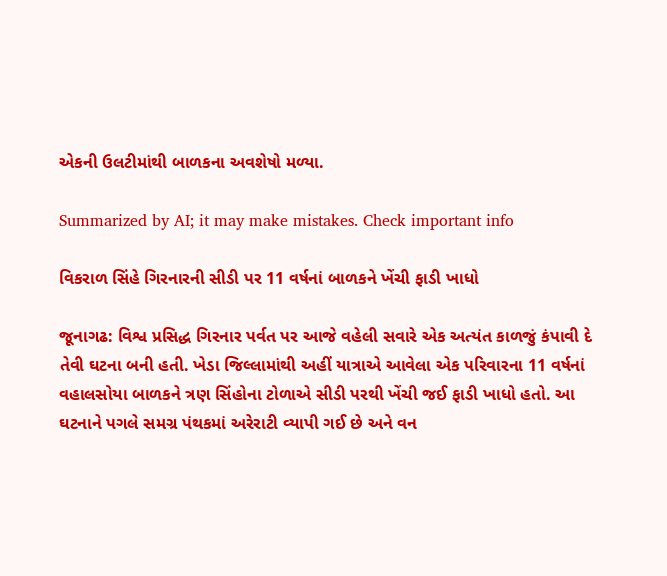એકની ઉલટીમાંથી બાળકના અવશેષો મળ્યા.

Summarized by AI; it may make mistakes. Check important info

વિકરાળ સિંહે ગિરનારની સીડી પર 11 વર્ષનાં બાળકને ખેંચી ફાડી ખાધો

જૂનાગઢ: વિશ્વ પ્રસિદ્ધ ગિરનાર પર્વત પર આજે વહેલી સવારે એક અત્યંત કાળજું કંપાવી દે તેવી ઘટના બની હતી. ખેડા જિલ્લામાંથી અહીં યાત્રાએ આવેલા એક પરિવારના 11 વર્ષનાં વહાલસોયા બાળકને ત્રણ સિંહોના ટોળાએ સીડી પરથી ખેંચી જઈ ફાડી ખાધો હતો. આ ઘટનાને પગલે સમગ્ર પંથકમાં અરેરાટી વ્યાપી ગઈ છે અને વન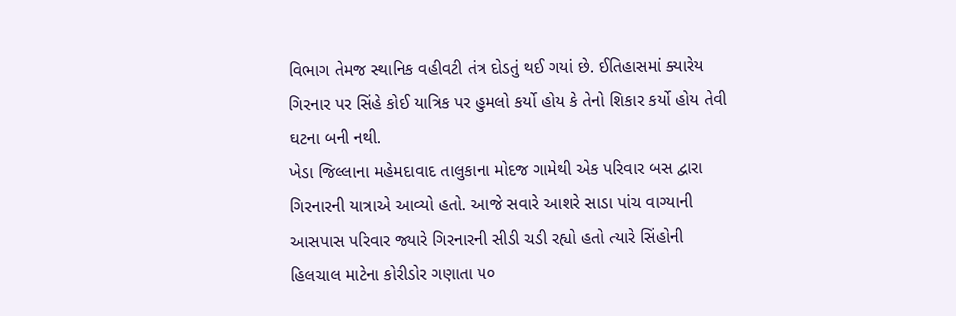વિભાગ તેમજ સ્થાનિક વહીવટી તંત્ર દોડતું થઈ ગયાં છે. ઈતિહાસમાં ક્યારેય ગિરનાર પર સિંહે કોઈ યાત્રિક પર હુમલો કર્યો હોય કે તેનો શિકાર કર્યો હોય તેવી ઘટના બની નથી.
ખેડા જિલ્લાના મહેમદાવાદ તાલુકાના મોદજ ગામેથી એક પરિવાર બસ દ્વારા ગિરનારની યાત્રાએ આવ્યો હતો. આજે સવારે આશરે સાડા પાંચ વાગ્યાની આસપાસ પરિવાર જ્યારે ગિરનારની સીડી ચડી રહ્યો હતો ત્યારે સિંહોની હિલચાલ માટેના કોરીડોર ગણાતા ૫૦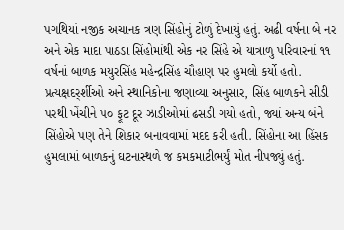પગથિયાં નજીક અચાનક ત્રણ સિંહોનું ટોળું દેખાયું હતું. અઢી વર્ષના બે નર અને એક માદા પાઠડા સિંહોમાંથી એક નર સિંહે એ યાત્રાળુ પરિવારનાં ૧૧ વર્ષનાં બાળક મયુરસિંહ મહેન્દ્રસિંહ ચૌહાણ પર હુમલો કર્યો હતો. પ્રત્યક્ષદર્ર્શીઓ અને સ્થાનિકોના જણાવ્યા અનુસાર, સિંહ બાળકને સીડી પરથી ખેંચીને ૫૦ ફૂટ દૂર ઝાડીઓમાં ઢસડી ગયો હતો, જ્યાં અન્ય બંને સિંહોએ પણ તેને શિકાર બનાવવામાં મદદ કરી હતી. સિંહોના આ હિંસક હુમલામાં બાળકનું ઘટનાસ્થળે જ કમકમાટીભર્યું મોત નીપજ્યું હતું.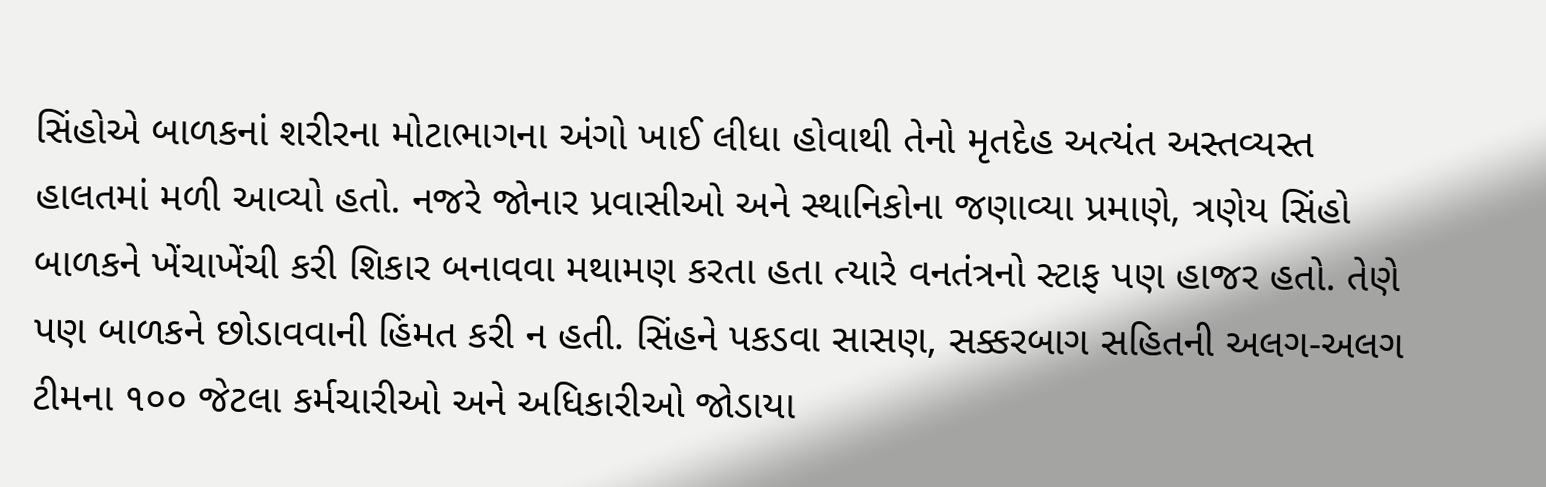સિંહોએ બાળકનાં શરીરના મોટાભાગના અંગો ખાઈ લીધા હોવાથી તેનો મૃતદેહ અત્યંત અસ્તવ્યસ્ત હાલતમાં મળી આવ્યો હતો. નજરે જોનાર પ્રવાસીઓ અને સ્થાનિકોના જણાવ્યા પ્રમાણે, ત્રણેય સિંહો બાળકને ખેંચાખેંચી કરી શિકાર બનાવવા મથામણ કરતા હતા ત્યારે વનતંત્રનો સ્ટાફ પણ હાજર હતો. તેણે પણ બાળકને છોડાવવાની હિંમત કરી ન હતી. સિંહને પકડવા સાસણ, સક્કરબાગ સહિતની અલગ-અલગ ટીમના ૧૦૦ જેટલા કર્મચારીઓ અને અધિકારીઓ જોડાયા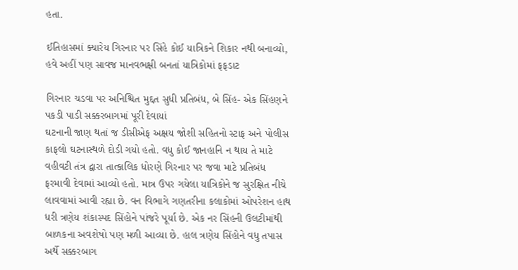હતા.

ઈતિહાસમાં ક્યારેય ગિરનાર પર સિંહે કોઈ યાત્રિકને શિકાર નથી બનાવ્યો, હવે અહીં પણ સાવજ માનવભક્ષી બનતાં યાત્રિકોમાં ફફડાટ

ગિરનાર ચડવા પર અનિશ્ચિત મુદ્દત સુધી પ્રતિબંધ, બે સિંહ- એક સિંહણને પકડી પાડી સક્કરબાગમાં પૂરી દેવાયાં
ઘટનાની જાણ થતાં જ ડીસીએફ અક્ષય જોશી સહિતનો સ્ટાફ અને પોલીસ કાફલો ઘટનાસ્થળે દોડી ગયો હતો. વધુ કોઈ જાનહાનિ ન થાય તે માટે વહીવટી તંત્ર દ્વારા તાત્કાલિક ધોરણે ગિરનાર પર જવા માટે પ્રતિબંધ ફરમાવી દેવામાં આવ્યો હતો. માત્ર ઉપર ગયેલા યાત્રિકોને જ સુરક્ષિત નીચે લાવવામાં આવી રહ્યા છે. વન વિભાગે ગણતરીના કલાકોમાં ઓપરેશન હાથ ધરી ત્રણેય શંકાસ્પદ સિંહોને પાંજરે પૂર્યા છે. એક નર સિંહની ઉલટીમાંથી બાળકના અવશેષો પણ મળી આવ્યા છે. હાલ ત્રણેય સિંહોને વધુ તપાસ અર્થે સક્કરબાગ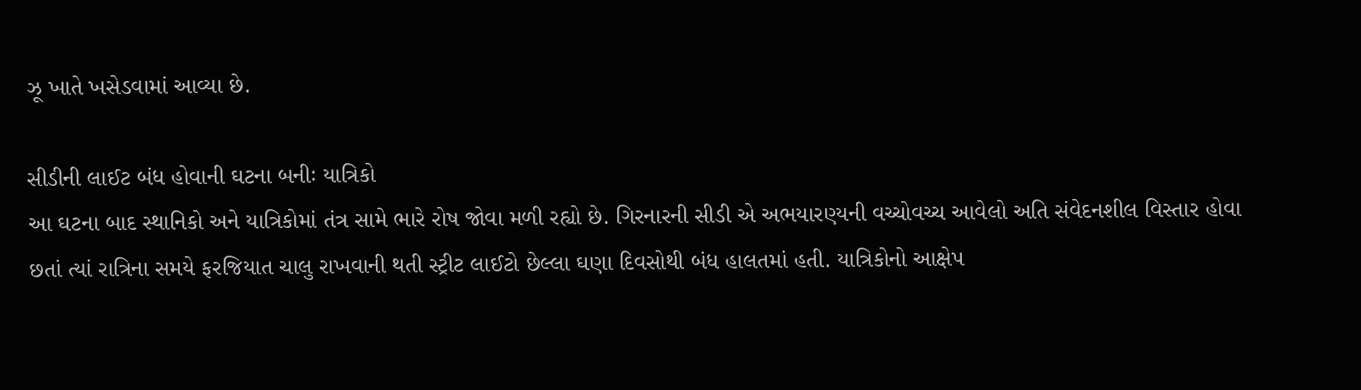ઝૂ ખાતે ખસેડવામાં આવ્યા છે.

સીડીની લાઈટ બંધ હોવાની ઘટના બનીઃ યાત્રિકો
આ ઘટના બાદ સ્થાનિકો અને યાત્રિકોમાં તંત્ર સામે ભારે રોષ જોવા મળી રહ્યો છે. ગિરનારની સીડી એ અભયારણ્યની વચ્ચોવચ્ચ આવેલો અતિ સંવેદનશીલ વિસ્તાર હોવા છતાં ત્યાં રાત્રિના સમયે ફરજિયાત ચાલુ રાખવાની થતી સ્ટ્રીટ લાઈટો છેલ્લા ઘણા દિવસોથી બંધ હાલતમાં હતી. યાત્રિકોનો આક્ષેપ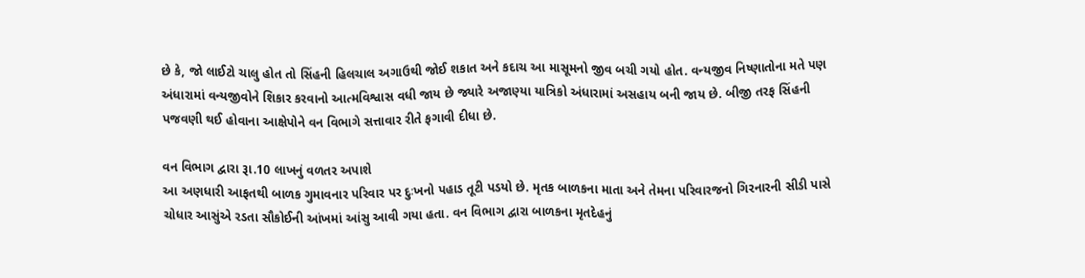છે કે, જો લાઈટો ચાલુ હોત તો સિંહની હિલચાલ અગાઉથી જોઈ શકાત અને કદાચ આ માસૂમનો જીવ બચી ગયો હોત. વન્યજીવ નિષ્ણાતોના મતે પણ અંધારામાં વન્યજીવોને શિકાર કરવાનો આત્મવિશ્વાસ વધી જાય છે જ્યારે અજાણ્યા યાત્રિકો અંધારામાં અસહાય બની જાય છે. બીજી તરફ સિંહની પજવણી થઈ હોવાના આક્ષેપોને વન વિભાગે સત્તાવાર રીતે ફગાવી દીધા છે.

વન વિભાગ દ્વારા રૂા.10 લાખનું વળતર અપાશે
આ અણધારી આફતથી બાળક ગુમાવનાર પરિવાર પર દુઃખનો પહાડ તૂટી પડયો છે. મૃતક બાળકના માતા અને તેમના પરિવારજનો ગિરનારની સીડી પાસે ચોધાર આસુંએ રડતા સૌકોઈની આંખમાં આંસુ આવી ગયા હતા. વન વિભાગ દ્વારા બાળકના મૃતદેહનું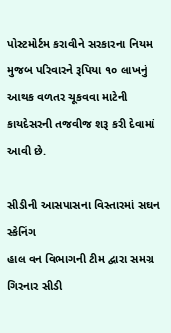પોસ્ટમોર્ટમ કરાવીને સરકારના નિયમ મુજબ પરિવારને રૂપિયા ૧૦ લાખનું આથક વળતર ચૂકવવા માટેની કાયદેસરની તજવીજ શરૂ કરી દેવામાં આવી છે.

સીડીની આસપાસના વિસ્તારમાં સઘન સ્કેનિંગ
હાલ વન વિભાગની ટીમ દ્વારા સમગ્ર ગિરનાર સીડી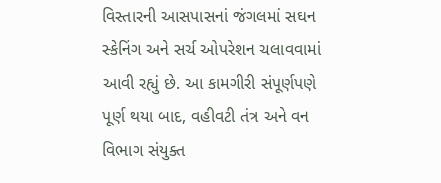વિસ્તારની આસપાસનાં જંગલમાં સઘન સ્કેનિંગ અને સર્ચ ઓપરેશન ચલાવવામાં આવી રહ્યું છે. આ કામગીરી સંપૂર્ણપણે પૂર્ણ થયા બાદ, વહીવટી તંત્ર અને વન વિભાગ સંયુક્ત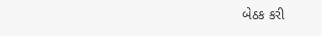બેઠક કરી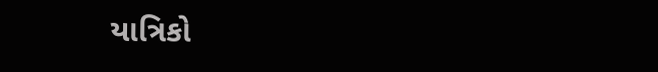યાત્રિકો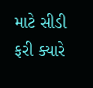માટે સીડી ફરી ક્યારે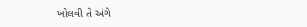ખોલવી તે અંગે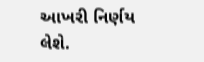આખરી નિર્ણય લેશે.